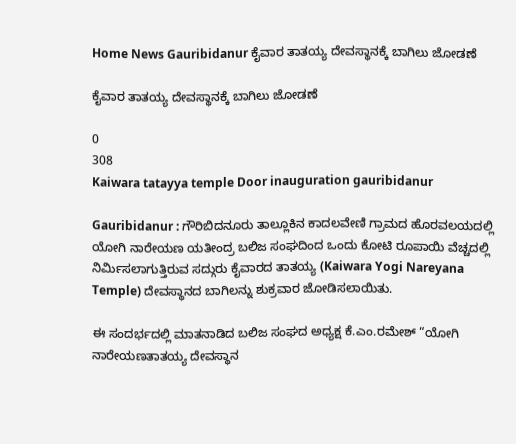Home News Gauribidanur ಕೈವಾರ ತಾತಯ್ಯ ದೇವಸ್ಥಾನಕ್ಕೆ ಬಾಗಿಲು ಜೋಡಣೆ

ಕೈವಾರ ತಾತಯ್ಯ ದೇವಸ್ಥಾನಕ್ಕೆ ಬಾಗಿಲು ಜೋಡಣೆ

0
308
Kaiwara tatayya temple Door inauguration gauribidanur

Gauribidanur : ಗೌರಿಬಿದನೂರು ತಾಲ್ಲೂಕಿನ ಕಾದಲವೇಣಿ ಗ್ರಾಮದ ಹೊರವಲಯದಲ್ಲಿ ಯೋಗಿ ನಾರೇಯಣ ಯತೀಂದ್ರ ಬಲಿಜ ಸಂಘದಿಂದ ಒಂದು ಕೋಟಿ ರೂಪಾಯಿ ವೆಚ್ಚದಲ್ಲಿ ನಿರ್ಮಿಸಲಾಗುತ್ತಿರುವ ಸದ್ಗುರು ಕೈವಾರದ ತಾತಯ್ಯ (Kaiwara Yogi Nareyana Temple) ದೇವಸ್ಥಾನದ ಬಾಗಿಲನ್ನು ಶುಕ್ರವಾರ ಜೋಡಿಸಲಾಯಿತು.

ಈ ಸಂದರ್ಭದಲ್ಲಿ ಮಾತನಾಡಿದ ಬಲಿಜ ಸಂಘದ ಅಧ್ಯಕ್ಷ ಕೆ.ಎಂ.ರಮೇಶ್ “ಯೋಗಿ ನಾರೇಯಣತಾತಯ್ಯ ದೇವಸ್ಥಾನ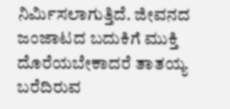ನಿರ್ಮಿಸಲಾಗುತ್ತಿದೆ. ಜೀವನದ ಜಂಜಾಟದ ಬದುಕಿಗೆ ಮುಕ್ತಿ ದೊರೆಯಬೇಕಾದರೆ ತಾತಯ್ಯ ಬರೆದಿರುವ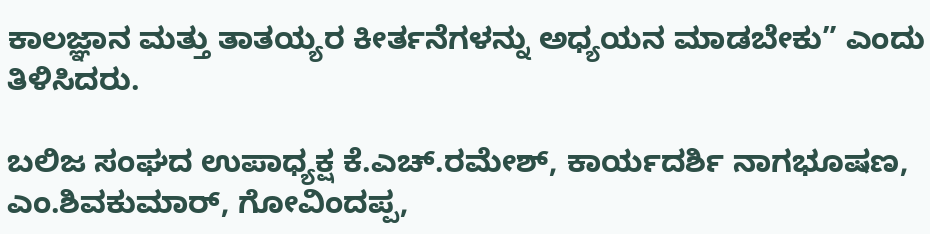ಕಾಲಜ್ಞಾನ ಮತ್ತು ತಾತಯ್ಯರ ಕೀರ್ತನೆಗಳನ್ನು ಅಧ್ಯಯನ ಮಾಡಬೇಕು” ಎಂದು ತಿಳಿಸಿದರು.

ಬಲಿಜ ಸಂಘದ ಉಪಾಧ್ಯಕ್ಷ ಕೆ.ಎಚ್.ರಮೇಶ್, ಕಾರ್ಯದರ್ಶಿ ನಾಗಭೂಷಣ, ಎಂ.ಶಿವಕುಮಾರ್, ಗೋವಿಂದಪ್ಪ,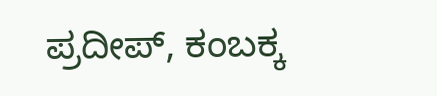ಪ್ರದೀಪ್, ಕಂಬಕ್ಕ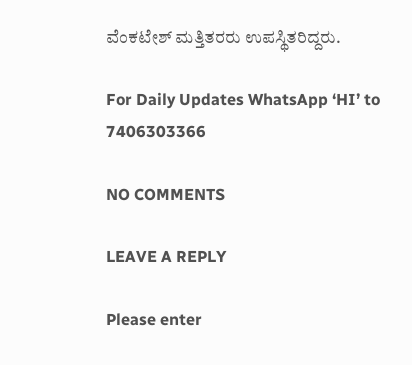ವೆಂಕಟೇಶ್ ಮತ್ತಿತರರು ಉಪಸ್ಥಿತರಿದ್ದರು.

For Daily Updates WhatsApp ‘HI’ to 7406303366

NO COMMENTS

LEAVE A REPLY

Please enter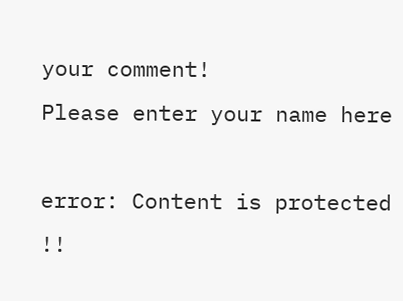your comment!
Please enter your name here

error: Content is protected !!